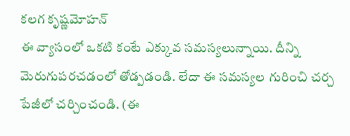కలగ కృష్ణమోహన్
ఈ వ్యాసంలో ఒకటి కంటే ఎక్కువ సమస్యలున్నాయి. దీన్ని మెరుగుపరచడంలో తోడ్పడండి. లేదా ఈ సమస్యల గురించి చర్చ పేజీలో చర్చించండి. (ఈ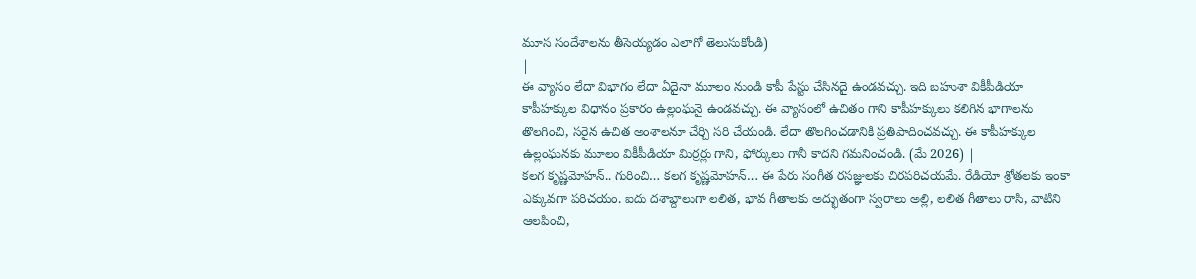మూస సందేశాలను తీసెయ్యడం ఎలాగో తెలుసుకోండి)
|
ఈ వ్యాసం లేదా విభాగం లేదా ఏదైనా మూలం నుండి కాపీ పేస్టు చేసినదై ఉండవచ్చు. ఇది బహుశా వికీపీడియా కాపీహక్కుల విధానం ప్రకారం ఉల్లంఘనై ఉండవచ్చు. ఈ వ్యాసంలో ఉచితం గాని కాపీహక్కులు కలిగిన భాగాలను తొలగించి, సరైన ఉచిత అంశాలనూ చేర్చి సరి చేయండి. లేదా తొలగించడానికి ప్రతిపాదించవచ్చు. ఈ కాపీహక్కుల ఉల్లంఘనకు మూలం వికీపీడియా మిర్రర్లు గాని, ఫోర్కులు గానీ కాదని గమనించండి. (మే 2026) |
కలగ కృష్ణమోహన్.. గురించి… కలగ కృష్ణమోహన్… ఈ పేరు సంగీత రసజ్ఞులకు చిరపరిచయమే. రేడియో శ్రోతలకు ఇంకా ఎక్కువగా పరిచయం. ఐదు దశాబ్దాలుగా లలిత, భావ గీతాలకు అద్భుతంగా స్వరాలు అల్లి, లలిత గీతాలు రాసి, వాటిని ఆలపించి,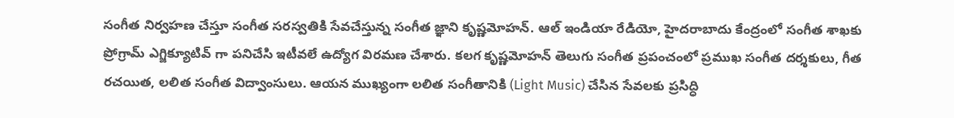సంగీత నిర్వహణ చేస్తూ సంగీత సరస్వతికి సేవచేస్తున్న సంగీత జ్ఞాని కృష్ణమోహన్. ఆల్ ఇండియా రేడియో, హైదరాబాదు కేంద్రంలో సంగీత శాఖకు ప్రోగ్రామ్ ఎగ్జిక్యూటివ్ గా పనిచేసి ఇటీవలే ఉద్యోగ విరమణ చేశారు. కలగ కృష్ణమోహన్ తెలుగు సంగీత ప్రపంచంలో ప్రముఖ సంగీత దర్శకులు, గీత రచయిత, లలిత సంగీత విద్వాంసులు. ఆయన ముఖ్యంగా లలిత సంగీతానికి (Light Music) చేసిన సేవలకు ప్రసిద్ధి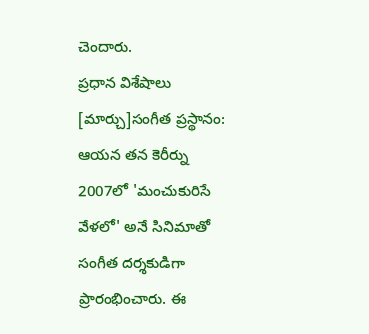చెందారు.
ప్రధాన విశేషాలు
[మార్చు]సంగీత ప్రస్థానం: ఆయన తన కెరీర్ను 2007లో 'మంచుకురిసే వేళలో' అనే సినిమాతో సంగీత దర్శకుడిగా ప్రారంభించారు. ఈ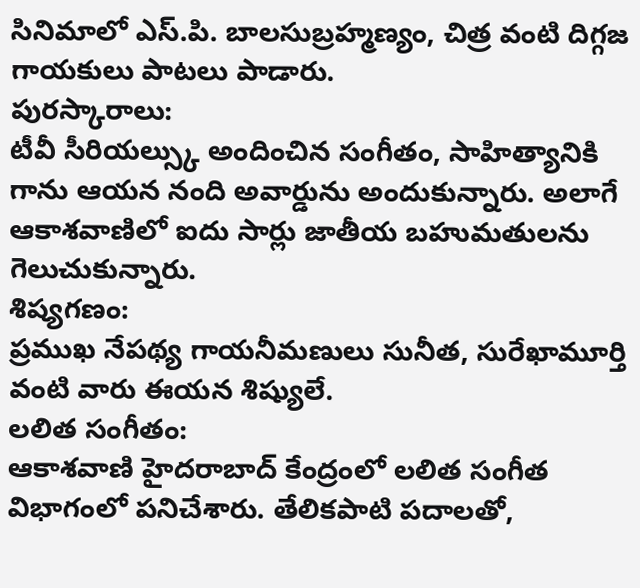సినిమాలో ఎస్.పి. బాలసుబ్రహ్మణ్యం, చిత్ర వంటి దిగ్గజ గాయకులు పాటలు పాడారు.
పురస్కారాలు:
టీవీ సీరియల్స్కు అందించిన సంగీతం, సాహిత్యానికి గాను ఆయన నంది అవార్డును అందుకున్నారు. అలాగే ఆకాశవాణిలో ఐదు సార్లు జాతీయ బహుమతులను గెలుచుకున్నారు.
శిష్యగణం:
ప్రముఖ నేపథ్య గాయనీమణులు సునీత, సురేఖామూర్తి వంటి వారు ఈయన శిష్యులే.
లలిత సంగీతం:
ఆకాశవాణి హైదరాబాద్ కేంద్రంలో లలిత సంగీత విభాగంలో పనిచేశారు. తేలికపాటి పదాలతో,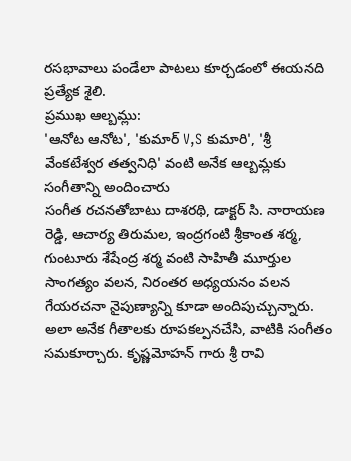రసభావాలు పండేలా పాటలు కూర్చడంలో ఈయనది ప్రత్యేక శైలి.
ప్రముఖ ఆల్బమ్లు:
'ఆనోట ఆనోట', 'కుమార్ V,S కుమారి', 'శ్రీ వేంకటేశ్వర తత్వనిధి' వంటి అనేక ఆల్బమ్లకు సంగీతాన్ని అందించారు
సంగీత రచనతోబాటు దాశరథి, డాక్టర్ సి. నారాయణ రెడ్డి, ఆచార్య తిరుమల, ఇంద్రగంటి శ్రీకాంత శర్మ, గుంటూరు శేషేంద్ర శర్మ వంటి సాహితీ మూర్తుల సాంగత్యం వలన, నిరంతర అధ్యయనం వలన గేయరచనా నైపుణ్యాన్ని కూడా అందిపుచ్చున్నారు. అలా అనేక గీతాలకు రూపకల్పనచేసి, వాటికి సంగీతం సమకూర్చారు. కృష్ణమోహన్ గారు శ్రీ రావి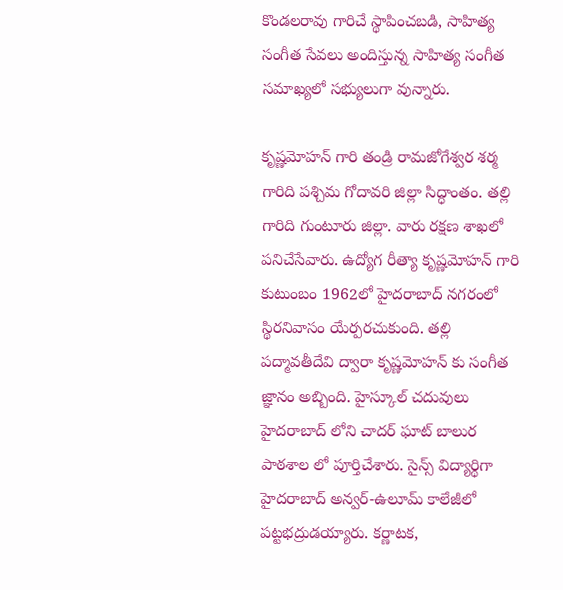కొండలరావు గారిచే స్థాపించబడి, సాహిత్య సంగీత సేవలు అందిస్తున్న సాహిత్య సంగీత సమాఖ్యలో సభ్యులుగా వున్నారు.

కృష్ణమోహన్ గారి తండ్రి రామజోగేశ్వర శర్మ గారిది పశ్చిమ గోదావరి జిల్లా సిద్ధాంతం. తల్లి గారిది గుంటూరు జిల్లా. వారు రక్షణ శాఖలో పనిచేసేవారు. ఉద్యోగ రీత్యా కృష్ణమోహన్ గారి కుటుంబం 1962లో హైదరాబాద్ నగరంలో స్థిరనివాసం యేర్పరచుకుంది. తల్లి పద్మావతీదేవి ద్వారా కృష్ణమోహన్ కు సంగీత జ్ఞానం అబ్బింది. హైస్కూల్ చదువులు హైదరాబాద్ లోని చాదర్ ఘాట్ బాలుర పాఠశాల లో పూర్తిచేశారు. సైన్స్ విద్యార్థిగా హైదరాబాద్ అన్వర్-ఉలూమ్ కాలేజీలో పట్టభద్రుడయ్యారు. కర్ణాటక,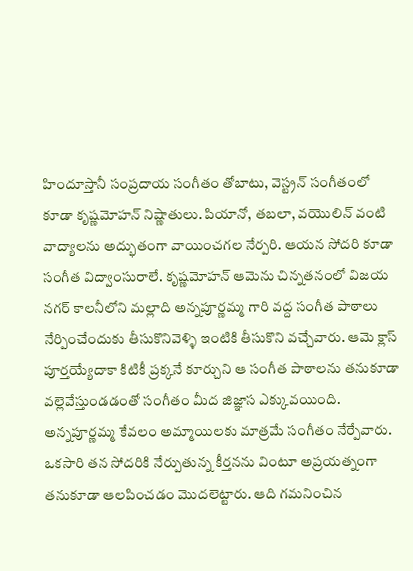హిందూస్తానీ సంప్రదాయ సంగీతం తోబాటు, వెస్ట్రన్ సంగీతంలో కూడా కృష్ణమోహన్ నిష్ణాతులు. పియానో, తబలా, వయొలిన్ వంటి వాద్యాలను అద్భుతంగా వాయించగల నేర్పరి. ఆయన సోదరి కూడా సంగీత విద్వాంసురాలే. కృష్ణమోహన్ ఆమెను చిన్నతనంలో విజయ నగర్ కాలనీలోని మల్లాది అన్నపూర్ణమ్మ గారి వద్ద సంగీత పాఠాలు నేర్పించేందుకు తీసుకొనివెళ్ళి ఇంటికి తీసుకొని వచ్చేవారు. ఆమె క్లాస్ పూర్తయ్యేదాకా కిటికీ ప్రక్కనే కూర్చుని ఆ సంగీత పాఠాలను తనుకూడా వల్లెవేస్తుండడంతో సంగీతం మీద జిజ్ఞాస ఎక్కువయింది. అన్నపూర్ణమ్మ కేవలం అమ్మాయిలకు మాత్రమే సంగీతం నేర్పేవారు. ఒకసారి తన సోదరికి నేర్పుతున్న కీర్తనను వింటూ అప్రయత్నంగా తనుకూడా ఆలపించడం మొదలెట్టారు. ఆది గమనించిన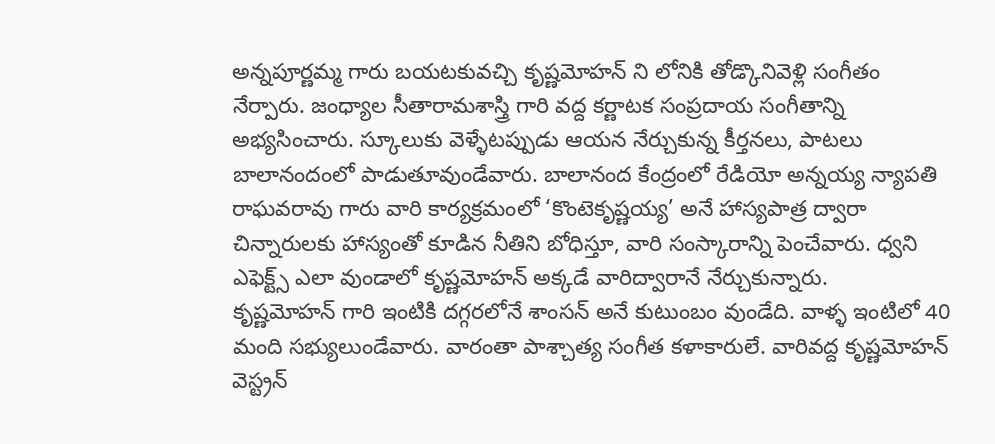అన్నపూర్ణమ్మ గారు బయటకువచ్చి కృష్ణమోహన్ ని లోనికి తోడ్కొనివెళ్లి సంగీతం నేర్పారు. జంధ్యాల సీతారామశాస్త్రి గారి వద్ద కర్ణాటక సంప్రదాయ సంగీతాన్ని అభ్యసించారు. స్కూలుకు వెళ్ళేటప్పుడు ఆయన నేర్చుకున్న కీర్తనలు, పాటలు బాలానందంలో పాడుతూవుండేవారు. బాలానంద కేంద్రంలో రేడియో అన్నయ్య న్యాపతి రాఘవరావు గారు వారి కార్యక్రమంలో ‘కొంటెకృష్ణయ్య’ అనే హాస్యపాత్ర ద్వారా చిన్నారులకు హాస్యంతో కూడిన నీతిని బోధిస్తూ, వారి సంస్కారాన్ని పెంచేవారు. ధ్వని ఎఫెక్ట్స్ ఎలా వుండాలో కృష్ణమోహన్ అక్కడే వారిద్వారానే నేర్చుకున్నారు.
కృష్ణమోహన్ గారి ఇంటికి దగ్గరలోనే శాంసన్ అనే కుటుంబం వుండేది. వాళ్ళ ఇంటిలో 40 మంది సభ్యులుండేవారు. వారంతా పాశ్చాత్య సంగీత కళాకారులే. వారివద్ద కృష్ణమోహన్ వెస్ట్రన్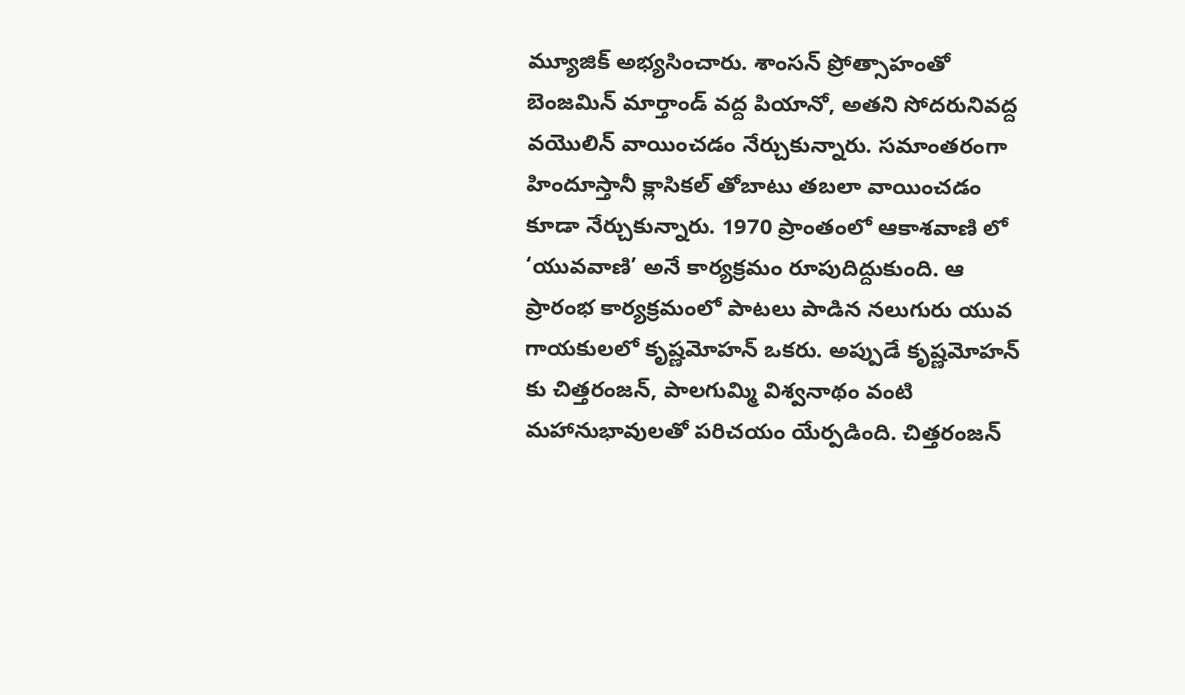మ్యూజిక్ అభ్యసించారు. శాంసన్ ప్రోత్సాహంతో బెంజమిన్ మార్తాండ్ వద్ద పియానో, అతని సోదరునివద్ద వయొలిన్ వాయించడం నేర్చుకున్నారు. సమాంతరంగా హిందూస్తానీ క్లాసికల్ తోబాటు తబలా వాయించడం కూడా నేర్చుకున్నారు. 1970 ప్రాంతంలో ఆకాశవాణి లో ‘యువవాణి’ అనే కార్యక్రమం రూపుదిద్దుకుంది. ఆ ప్రారంభ కార్యక్రమంలో పాటలు పాడిన నలుగురు యువ గాయకులలో కృష్ణమోహన్ ఒకరు. అప్పుడే కృష్ణమోహన్ కు చిత్తరంజన్, పాలగుమ్మి విశ్వనాథం వంటి మహానుభావులతో పరిచయం యేర్పడింది. చిత్తరంజన్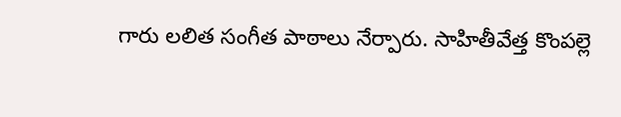గారు లలిత సంగీత పాఠాలు నేర్పారు. సాహితీవేత్త కొంపల్లె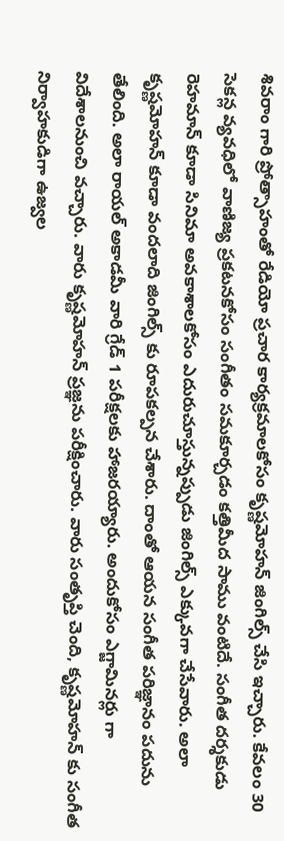శివరాం గారి ప్రోత్సాహంతో రేడియో ప్రచార కార్యక్రమాలకోసం కృష్ణమోహన్ జింగిల్స్ చేసి ఇచ్చారు. కేవలం 30 సెకన్ల వ్యవధిలో వాణిజ్య ప్రకటనకోసం సంగీతం సమకూర్చడం కత్తిమీద సాము వంటిదే. సంగీత దర్శకుడు రెహమాన్ కూడా సినిమా అవకాశాలకోసం ఎదురుచూస్తున్నప్పుడు జింగిల్స్ ఎక్కువగా చేసేవారు. అలా కృష్ణమోహన్ కూడా వందలాది జింగిల్స్ కు రూపకల్పన చేశారు. దాంతో ఆయన సంగీత పరిజ్ఞానం పదును తేలింది. అలా రాయల్ అకాడమీ వారి గ్రేడ్ 1 పరీక్షలకు హాజరయ్యారు. అందుకోసం ఎగ్జామినర్లు గా విదేశాలనుంచి వచ్చారు. వారు కృష్ణమోహన్ ప్రజ్ఞను పరీక్షించారు. వారు సంతృప్తి చెంది, కృష్ణమోహన్ కు సంగీత నిర్వాహకుడిగా ఉజ్వల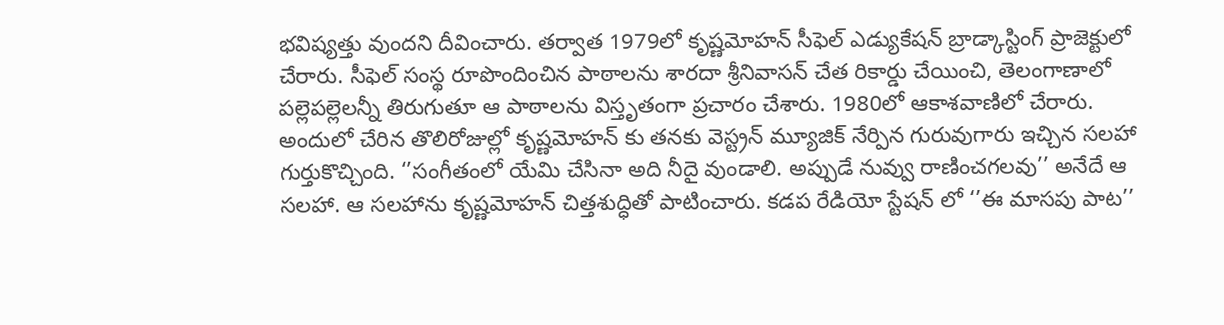భవిష్యత్తు వుందని దీవించారు. తర్వాత 1979లో కృష్ణమోహన్ సీఫెల్ ఎడ్యుకేషన్ బ్రాడ్కాస్టింగ్ ప్రాజెక్టులో చేరారు. సీఫెల్ సంస్థ రూపొందించిన పాఠాలను శారదా శ్రీనివాసన్ చేత రికార్డు చేయించి, తెలంగాణాలో పల్లెపల్లెలన్నీ తిరుగుతూ ఆ పాఠాలను విస్తృతంగా ప్రచారం చేశారు. 1980లో ఆకాశవాణిలో చేరారు. అందులో చేరిన తొలిరోజుల్లో కృష్ణమోహన్ కు తనకు వెస్ట్రన్ మ్యూజిక్ నేర్పిన గురువుగారు ఇచ్చిన సలహా గుర్తుకొచ్చింది. ‘’సంగీతంలో యేమి చేసినా అది నీదై వుండాలి. అప్పుడే నువ్వు రాణించగలవు’’ అనేదే ఆ సలహా. ఆ సలహాను కృష్ణమోహన్ చిత్తశుద్ధితో పాటించారు. కడప రేడియో స్టేషన్ లో ‘’ఈ మాసపు పాట’’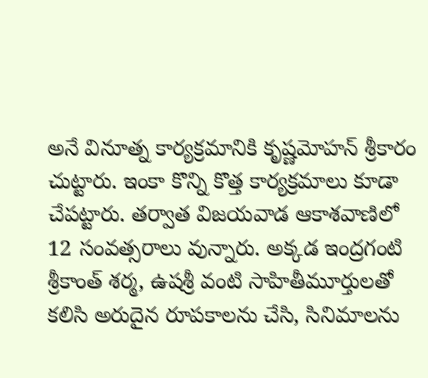అనే వినూత్న కార్యక్రమానికి కృష్ణమోహన్ శ్రీకారం చుట్టారు. ఇంకా కొన్ని కొత్త కార్యక్రమాలు కూడా చేపట్టారు. తర్వాత విజయవాడ ఆకాశవాణిలో 12 సంవత్సరాలు వున్నారు. అక్కడ ఇంద్రగంటి శ్రీకాంత్ శర్మ, ఉషశ్రీ వంటి సాహితీమూర్తులతో కలిసి అరుదైన రూపకాలను చేసి, సినిమాలను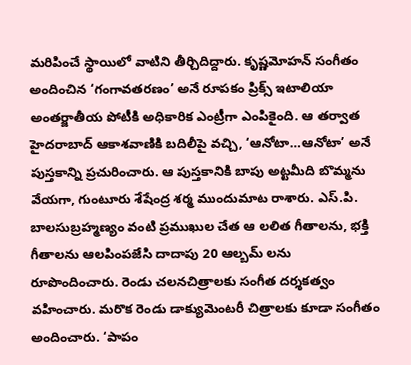మరిపించే స్థాయిలో వాటిని తీర్చిదిద్దారు. కృష్ణమోహన్ సంగీతం అందించిన ‘గంగావతరణం’ అనే రూపకం ప్రిక్స్ ఇటాలియా అంతర్జాతీయ పోటీకి అధికారిక ఎంట్రీగా ఎంపికైంది. ఆ తర్వాత హైదరాబాద్ ఆకాశవాణికి బదిలీపై వచ్చి, ‘ఆనోటా…ఆనోటా’ అనే పుస్తకాన్ని ప్రచురించారు. ఆ పుస్తకానికి బాపు అట్టమీది బొమ్మను వేయగా, గుంటూరు శేషేంద్ర శర్మ ముందుమాట రాశారు. ఎస్.పి. బాలసుబ్రహ్మణ్యం వంటి ప్రముఖుల చేత ఆ లలిత గీతాలను, భక్తి గీతాలను ఆలపింపజేసి దాదాపు 20 ఆల్బమ్ లను రూపొందించారు. రెండు చలనచిత్రాలకు సంగీత దర్శకత్వం వహించారు. మరొక రెండు డాక్యుమెంటరీ చిత్రాలకు కూడా సంగీతం అందించారు. ‘పాపం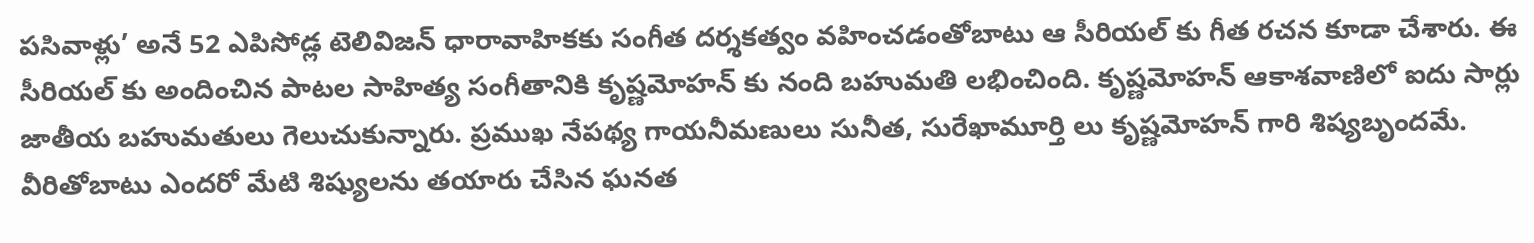పసివాళ్లు’ అనే 52 ఎపిసోడ్ల టెలివిజన్ ధారావాహికకు సంగీత దర్శకత్వం వహించడంతోబాటు ఆ సీరియల్ కు గీత రచన కూడా చేశారు. ఈ సీరియల్ కు అందించిన పాటల సాహిత్య సంగీతానికి కృష్ణమోహన్ కు నంది బహుమతి లభించింది. కృష్ణమోహన్ ఆకాశవాణిలో ఐదు సార్లు జాతీయ బహుమతులు గెలుచుకున్నారు. ప్రముఖ నేపథ్య గాయనీమణులు సునీత, సురేఖామూర్తి లు కృష్ణమోహన్ గారి శిష్యబృందమే. వీరితోబాటు ఎందరో మేటి శిష్యులను తయారు చేసిన ఘనత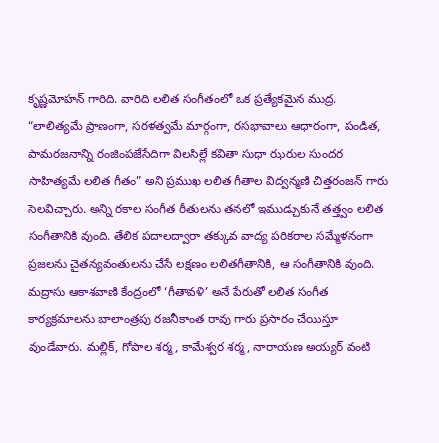కృష్ణమోహన్ గారిది. వారిది లలిత సంగీతంలో ఒక ప్రత్యేకమైన ముద్ర. “లాలిత్యమే ప్రాణంగా, సరళత్వమే మార్గంగా, రసభావాలు ఆధారంగా, పండిత, పామరజనాన్ని రంజింపజేసేదిగా విలసిల్లే కవితా సుధా ఝరుల సుందర సాహిత్యమే లలిత గీతం” అని ప్రముఖ లలిత గీతాల విద్వన్మణి చిత్తరంజన్ గారు సెలవిచ్చారు. అన్ని రకాల సంగీత రీతులను తనలో ఇముడ్చుకునే తత్త్వం లలిత సంగీతానికి వుంది. తేలిక పదాలద్వారా తక్కువ వాద్య పరికరాల సమ్మేళనంగా ప్రజలను చైతన్యవంతులను చేసే లక్షణం లలితగీతానికి, ఆ సంగీతానికి వుంది. మద్రాసు ఆకాశవాణి కేంద్రంలో ‘గీతావళి’ అనే పేరుతో లలిత సంగీత కార్యక్రమాలను బాలాంత్రపు రజనీకాంత రావు గారు ప్రసారం చేయిస్తూ వుండేవారు. మల్లిక్, గోపాల శర్మ, కామేశ్వర శర్మ, నారాయణ అయ్యర్ వంటి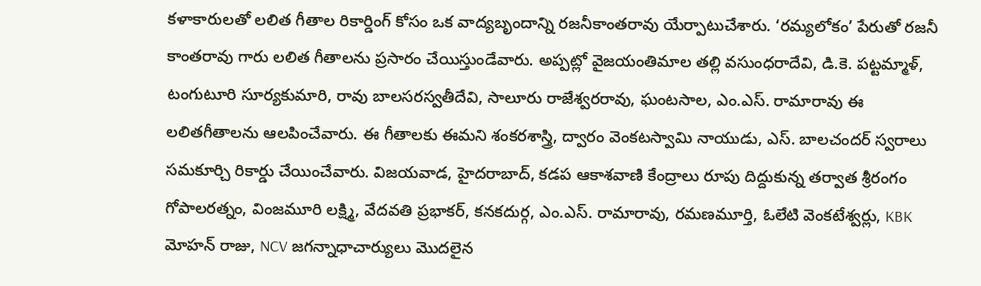కళాకారులతో లలిత గీతాల రికార్డింగ్ కోసం ఒక వాద్యబృందాన్ని రజనీకాంతరావు యేర్పాటుచేశారు. ‘రమ్యలోకం’ పేరుతో రజనీ కాంతరావు గారు లలిత గీతాలను ప్రసారం చేయిస్తుండేవారు. అప్పట్లో వైజయంతిమాల తల్లి వసుంధరాదేవి, డి.కె. పట్టమ్మాళ్, టంగుటూరి సూర్యకుమారి, రావు బాలసరస్వతీదేవి, సాలూరు రాజేశ్వరరావు, ఘంటసాల, ఎం.ఎస్. రామారావు ఈ లలితగీతాలను ఆలపించేవారు. ఈ గీతాలకు ఈమని శంకరశాస్త్రి, ద్వారం వెంకటస్వామి నాయుడు, ఎస్. బాలచందర్ స్వరాలు సమకూర్చి రికార్డు చేయించేవారు. విజయవాడ, హైదరాబాద్, కడప ఆకాశవాణి కేంద్రాలు రూపు దిద్దుకున్న తర్వాత శ్రీరంగం గోపాలరత్నం, వింజమూరి లక్ష్మి, వేదవతి ప్రభాకర్, కనకదుర్గ, ఎం.ఎస్. రామారావు, రమణమూర్తి, ఓలేటి వెంకటేశ్వర్లు, KBK మోహన్ రాజు, NCV జగన్నాధాచార్యులు మొదలైన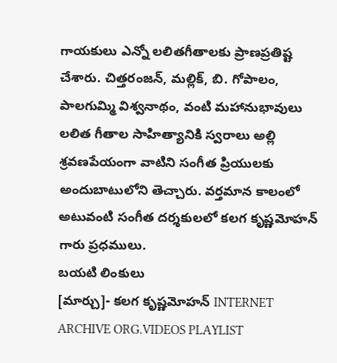గాయకులు ఎన్నో లలితగీతాలకు ప్రాణప్రతిష్ట చేశారు. చిత్తరంజన్, మల్లిక్, బి. గోపాలం, పాలగుమ్మి విశ్వనాథం, వంటి మహానుభావులు లలిత గీతాల సాహిత్యానికి స్వరాలు అల్లి శ్రవణపేయంగా వాటిని సంగీత ప్రియులకు అందుబాటులోని తెచ్చారు. వర్తమాన కాలంలో అటువంటి సంగీత దర్శకులలో కలగ కృష్ణమోహన్ గారు ప్రధములు.
బయటి లింకులు
[మార్చు]- కలగ కృష్ణమోహన్ INTERNET ARCHIVE ORG.VIDEOS PLAYLIST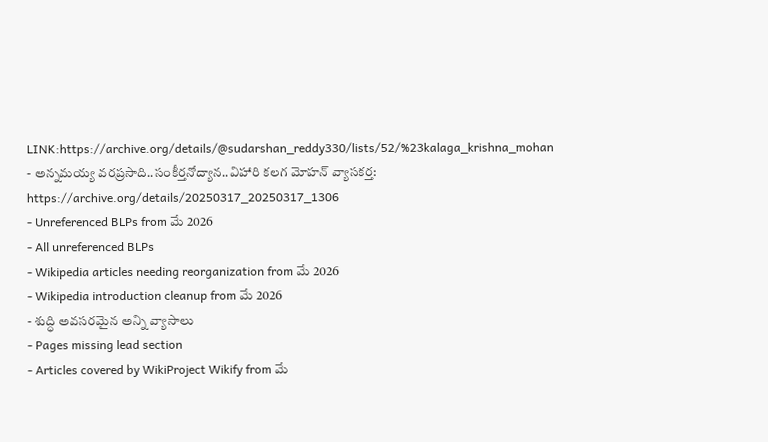LINK:https://archive.org/details/@sudarshan_reddy330/lists/52/%23kalaga_krishna_mohan
- అన్నమయ్య వరప్రసాది..సంకీర్తనోద్యాన..విహారి కలగ మోహన్ వ్యాసకర్త: https://archive.org/details/20250317_20250317_1306
- Unreferenced BLPs from మే 2026
- All unreferenced BLPs
- Wikipedia articles needing reorganization from మే 2026
- Wikipedia introduction cleanup from మే 2026
- శుద్ధి అవసరమైన అన్ని వ్యాసాలు
- Pages missing lead section
- Articles covered by WikiProject Wikify from మే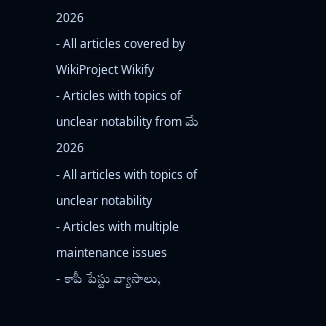2026
- All articles covered by WikiProject Wikify
- Articles with topics of unclear notability from మే 2026
- All articles with topics of unclear notability
- Articles with multiple maintenance issues
- కాపీ పేస్టు వ్యాసాలు,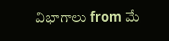విభాగాలు from మే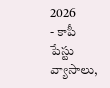2026
- కాపీ పేస్టు వ్యాసాలు,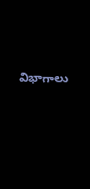విభాగాలు